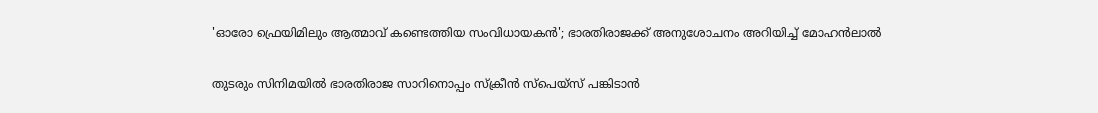'ഓരോ ഫ്രെയിമിലും ആത്മാവ് കണ്ടെത്തിയ സംവിധായകൻ'; ഭാരതിരാജക്ക് അനുശോചനം അറിയിച്ച് മോഹൻലാൽ

തുടരും സിനിമയില്‍ ഭാരതിരാജ സാറിനൊപ്പം സ്‌ക്രീന്‍ സ്പെയ്സ് പങ്കിടാന്‍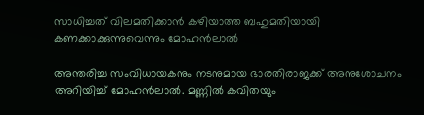സാധിച്ചത് വിലമതിക്കാന്‍ കഴിയാത്ത ബഹുമതിയായി കണക്കാക്കുന്നുവെന്നും മോഹന്‍ലാല്‍

അന്തരിച്ച സംവിധായകനും നടനുമായ ഭാരതിരാജക്ക് അനുശോചനം അറിയിച്ച് മോഹന്‍ലാല്‍. മണ്ണില്‍ കവിതയും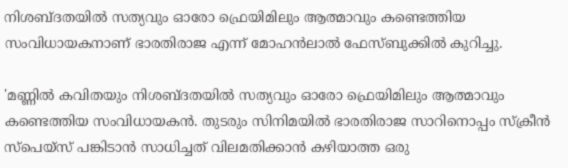നിശബ്ദതയില്‍ സത്യവും ഓരോ ഫ്രെയിമിലും ആത്മാവും കണ്ടെത്തിയ സംവിധായകനാണ് ഭാരതിരാജ എന്ന് മോഹന്‍ലാല്‍ ഫേസ്ബുക്കില്‍ കുറിച്ചു.

'മണ്ണില്‍ കവിതയും നിശബ്ദതയില്‍ സത്യവും ഓരോ ഫ്രെയിമിലും ആത്മാവും കണ്ടെത്തിയ സംവിധായകന്‍. തുടരും സിനിമയില്‍ ഭാരതിരാജ സാറിനൊപ്പം സ്‌ക്രീന്‍ സ്പെയ്സ് പങ്കിടാന്‍ സാധിച്ചത് വിലമതിക്കാന്‍ കഴിയാത്ത ഒരു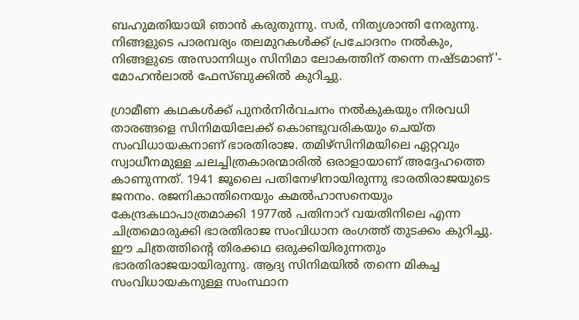ബഹുമതിയായി ഞാന്‍ കരുതുന്നു. സര്‍, നിത്യശാന്തി നേരുന്നു. നിങ്ങളുടെ പാരമ്പര്യം തലമുറകള്‍ക്ക് പ്രചോദനം നല്‍കും, നിങ്ങളുടെ അസാന്നിധ്യം സിനിമാ ലോകത്തിന് തന്നെ നഷ്ടമാണ്'- മോഹന്‍ലാല്‍ ഫേസ്ബുക്കില്‍ കുറിച്ചു.

ഗ്രാമീണ കഥകള്‍ക്ക് പുനര്‍നിര്‍വചനം നല്‍കുകയും നിരവധി താരങ്ങളെ സിനിമയിലേക്ക് കൊണ്ടുവരികയും ചെയ്ത സംവിധായകനാണ് ഭാരതിരാജ. തമിഴ്സിനിമയിലെ ഏറ്റവും സ്വാധീനമുള്ള ചലച്ചിത്രകാരന്മാരില്‍ ഒരാളായാണ് അദ്ദേഹത്തെ കാണുന്നത്. 1941 ജൂലൈ പതിനേഴിനായിരുന്നു ഭാരതിരാജയുടെ ജനനം. രജനികാന്തിനെയും കമല്‍ഹാസനെയും കേന്ദ്രകഥാപാത്രമാക്കി 1977ല്‍ പതിനാറ് വയതിനിലെ എന്ന ചിത്രമൊരുക്കി ഭാരതിരാജ സംവിധാന രംഗത്ത് തുടക്കം കുറിച്ചു. ഈ ചിത്രത്തിന്റെ തിരക്കഥ ഒരുക്കിയിരുന്നതും ഭാരതിരാജയായിരുന്നു. ആദ്യ സിനിമയില്‍ തന്നെ മികച്ച സംവിധായകനുള്ള സംസ്ഥാന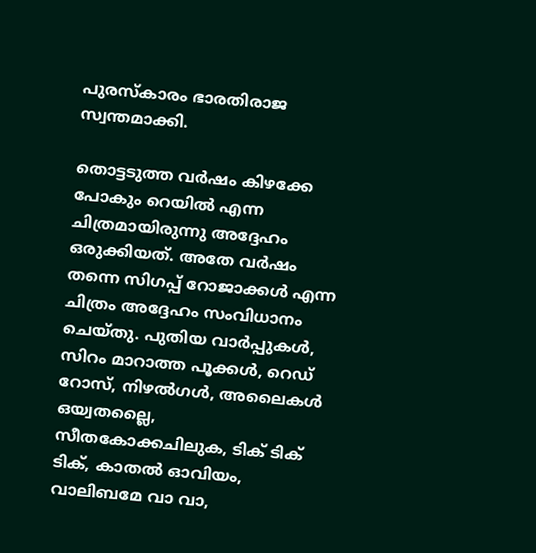പുരസ്‌കാരം ഭാരതിരാജ സ്വന്തമാക്കി.

തൊട്ടടുത്ത വര്‍ഷം കിഴക്കേ പോകും റെയില്‍ എന്ന ചിത്രമായിരുന്നു അദ്ദേഹം ഒരുക്കിയത്. അതേ വര്‍ഷം തന്നെ സിഗപ്പ് റോജാക്കള്‍ എന്ന ചിത്രം അദ്ദേഹം സംവിധാനം ചെയ്തു. പുതിയ വാര്‍പ്പുകള്‍, സിറം മാറാത്ത പൂക്കള്‍, റെഡ് റോസ്, നിഴല്‍ഗള്‍, അലൈകള്‍ ഒയ്വതല്ലൈ, സീതകോക്കചിലുക, ടിക് ടിക് ടിക്, കാതല്‍ ഓവിയം, വാലിബമേ വാ വാ,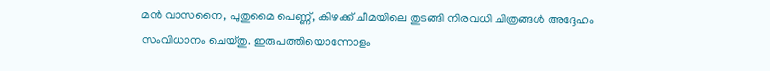മന്‍ വാസനൈ, പുതുമൈ പെണ്ണ്, കിഴക്ക് ചീമയിലെ തുടങ്ങി നിരവധി ചിത്രങ്ങള്‍ അദ്ദേഹം സംവിധാനം ചെയ്തു. ഇരുപത്തിയൊന്നോളം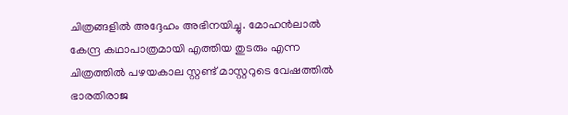ചിത്രങ്ങളില്‍ അദ്ദേഹം അഭിനയിച്ചു. മോഹന്‍ലാല്‍ കേന്ദ്ര കഥാപാത്രമായി എത്തിയ തുടരും എന്ന ചിത്രത്തില്‍ പഴയകാല സ്റ്റണ്ട് മാസ്റ്ററുടെ വേഷത്തില്‍ ഭാരതിരാജ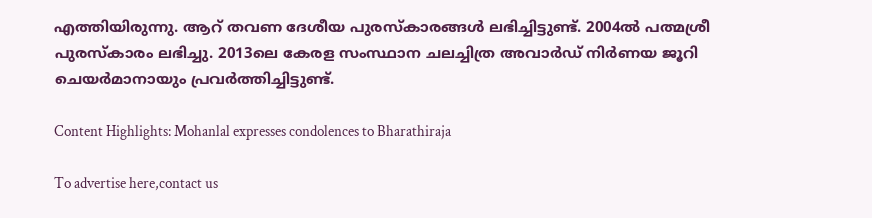എത്തിയിരുന്നു. ആറ് തവണ ദേശീയ പുരസ്‌കാരങ്ങള്‍ ലഭിച്ചിട്ടുണ്ട്. 2004ല്‍ പത്മശ്രീ പുരസ്‌കാരം ലഭിച്ചു. 2013ലെ കേരള സംസ്ഥാന ചലച്ചിത്ര അവാര്‍ഡ് നിര്‍ണയ ജൂറി ചെയര്‍മാനായും പ്രവര്‍ത്തിച്ചിട്ടുണ്ട്.

Content Highlights: Mohanlal expresses condolences to Bharathiraja

To advertise here,contact us